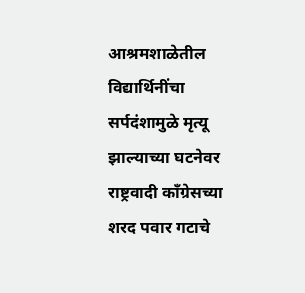आश्रमशाळेतील विद्यार्थिनींचा सर्पदंशामुळे मृत्यू झाल्याच्या घटनेवर राष्ट्रवादी काँग्रेसच्या शरद पवार गटाचे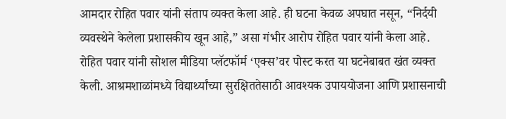आमदार रोहित पवार यांनी संताप व्यक्त केला आहे. ही घटना केवळ अपघात नसून, “निर्दयी व्यवस्थेने केलेला प्रशासकीय खून आहे,” असा गंभीर आरोप रोहित पवार यांनी केला आहे.
रोहित पवार यांनी सोशल मीडिया प्लॅटफॉर्म ‘एक्स’वर पोस्ट करत या घटनेबाबत खंत व्यक्त केली. आश्रमशाळांमध्ये विद्यार्थ्यांच्या सुरक्षिततेसाठी आवश्यक उपाययोजना आणि प्रशासनाची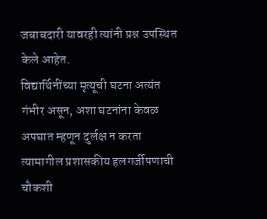जबाबदारी यावरही त्यांनी प्रश्न उपस्थित केले आहेत.
विद्यार्थिनींच्या मृत्यूची घटना अत्यंत गंभीर असून, अशा घटनांना केवळ अपघात म्हणून दुर्लक्ष न करता त्यामागील प्रशासकीय हलगर्जीपणाची चौकशी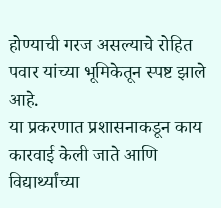होण्याची गरज असल्याचे रोहित पवार यांच्या भूमिकेतून स्पष्ट झाले आहे.
या प्रकरणात प्रशासनाकडून काय कारवाई केली जाते आणि विद्यार्थ्यांच्या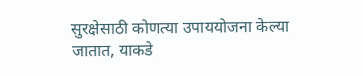सुरक्षेसाठी कोणत्या उपाययोजना केल्या जातात, याकडे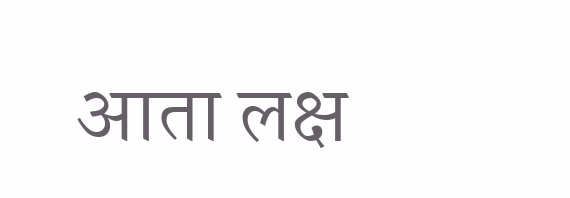आता लक्ष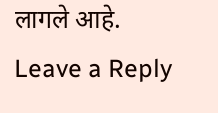लागले आहे.
Leave a Reply